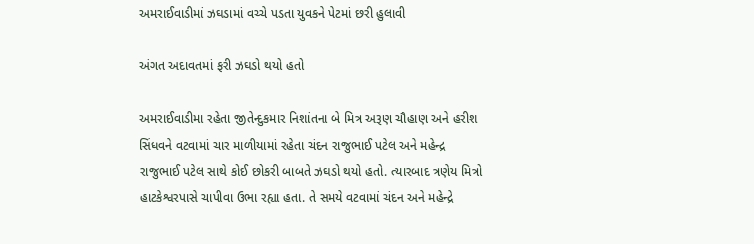અમરાઈવાડીમાં ઝઘડામાં વચ્ચે પડતા યુવકને પેટમાં છરી હુલાવી

અંગત અદાવતમાં ફરી ઝઘડો થયો હતો

અમરાઈવાડીમા રહેતા જીતેન્દુકમાર નિશાંતના બે મિત્ર અરૂણ ચૌહાણ અને હરીશ સિંધવને વટવામાં ચાર માળીયામાં રહેતા ચંદન રાજુભાઈ પટેલ અને મહેન્દ્ર રાજુભાઈ પટેલ સાથે કોઈ છોકરી બાબતે ઝઘડો થયો હતો. ત્યારબાદ ત્રણેય મિત્રો હાટકેશ્વરપાસે ચાપીવા ઉભા રહ્યા હતા. તે સમયે વટવામાં ચંદન અને મહેન્દ્રે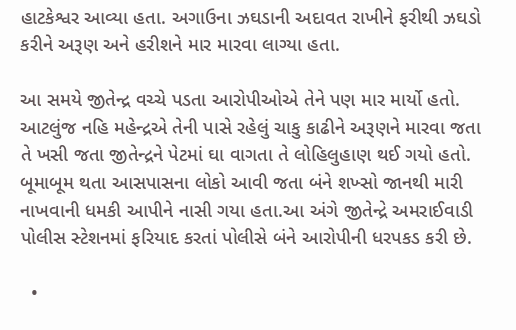હાટકેશ્વર આવ્યા હતા. અગાઉના ઝઘડાની અદાવત રાખીને ફરીથી ઝઘડો કરીને અરૂણ અને હરીશને માર મારવા લાગ્યા હતા.

આ સમયે જીતેન્દ્ર વચ્ચે પડતા આરોપીઓએ તેને પણ માર માર્યો હતો. આટલુંજ નહિ મહેન્દ્રએ તેની પાસે રહેલું ચાકુ કાઢીને અરૂણને મારવા જતા તે ખસી જતા જીતેન્દ્રને પેટમાં ઘા વાગતા તે લોહિલુહાણ થઈ ગયો હતો. બૂમાબૂમ થતા આસપાસના લોકો આવી જતા બંને શખ્સો જાનથી મારી નાખવાની ધમકી આપીને નાસી ગયા હતા.આ અંગે જીતેન્દ્રે અમરાઈવાડી પોલીસ સ્ટેશનમાં ફરિયાદ કરતાં પોલીસે બંને આરોપીની ધરપકડ કરી છે.

  •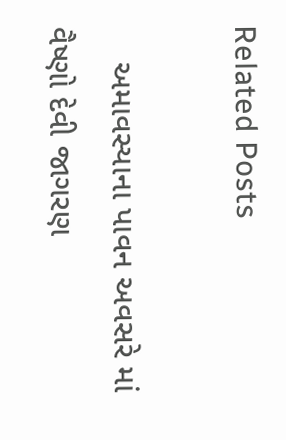Related Posts

    અમાવસ્યાના પાવન અવસરે માં વૈષ્ણો દેવી જાગરણ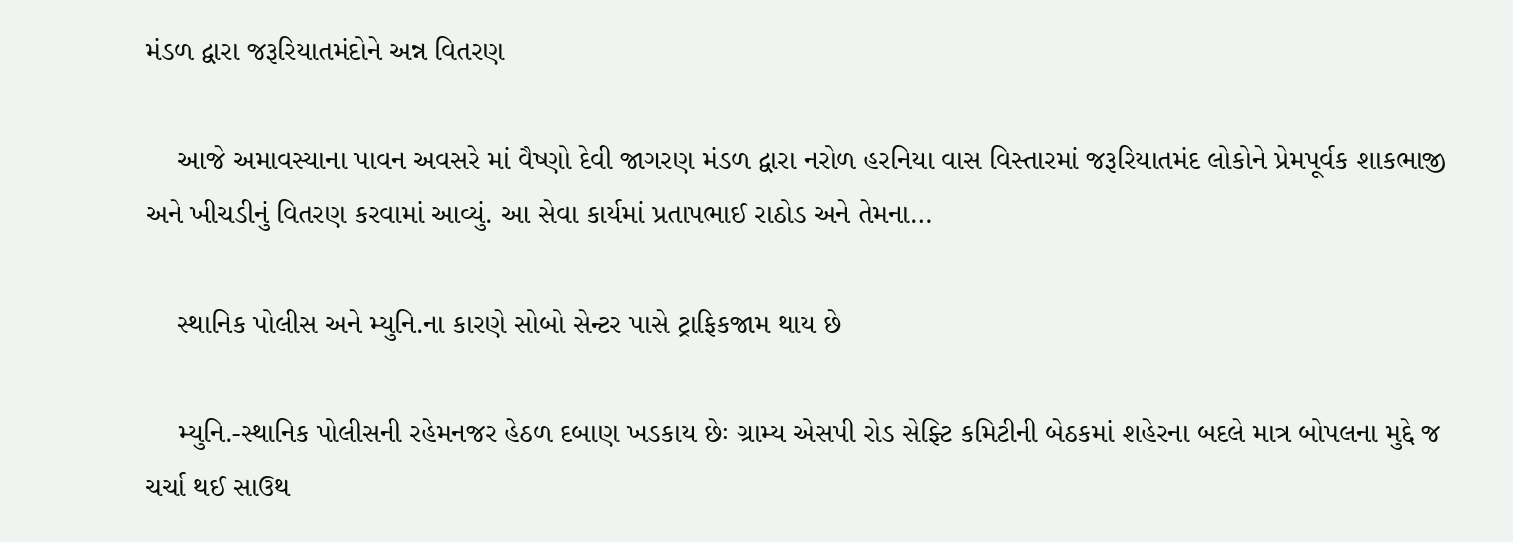મંડળ દ્વારા જરૂરિયાતમંદોને અન્ન વિતરણ

    આજે અમાવસ્યાના પાવન અવસરે માં વૈષ્ણો દેવી જાગરણ મંડળ દ્વારા નરોળ હરનિયા વાસ વિસ્તારમાં જરૂરિયાતમંદ લોકોને પ્રેમપૂર્વક શાકભાજી અને ખીચડીનું વિતરણ કરવામાં આવ્યું. આ સેવા કાર્યમાં પ્રતાપભાઈ રાઠોડ અને તેમના…

    સ્થાનિક પોલીસ અને મ્યુનિ.ના કારણે સોબો સેન્ટર પાસે ટ્રાફિકજામ થાય છે

    મ્યુનિ.-સ્થાનિક પોલીસની રહેમનજર હેઠળ દબાણ ખડકાય છેઃ ગ્રામ્ય એસપી રોડ સેફ્ટિ કમિટીની બેઠકમાં શહેરના બદલે માત્ર બોપલના મુદ્દે જ ચર્ચા થઈ સાઉથ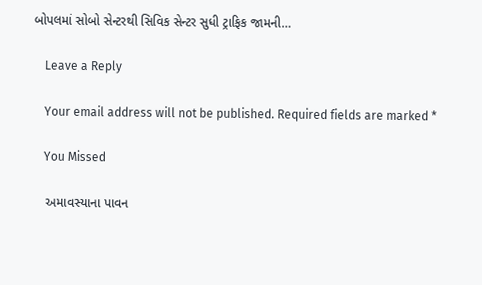બોપલમાં સોબો સેન્ટરથી સિવિક સેન્ટર સુધી ટ્રાફિક જામની…

    Leave a Reply

    Your email address will not be published. Required fields are marked *

    You Missed

    અમાવસ્યાના પાવન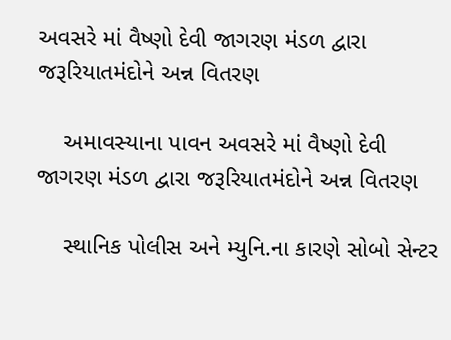અવસરે માં વૈષ્ણો દેવી જાગરણ મંડળ દ્વારા જરૂરિયાતમંદોને અન્ન વિતરણ

    અમાવસ્યાના પાવન અવસરે માં વૈષ્ણો દેવી જાગરણ મંડળ દ્વારા જરૂરિયાતમંદોને અન્ન વિતરણ

    સ્થાનિક પોલીસ અને મ્યુનિ.ના કારણે સોબો સેન્ટર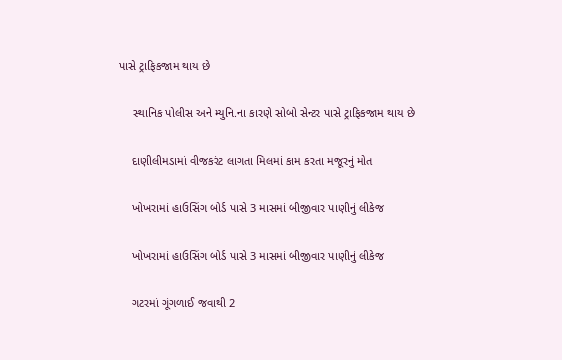પાસે ટ્રાફિકજામ થાય છે

    સ્થાનિક પોલીસ અને મ્યુનિ.ના કારણે સોબો સેન્ટર પાસે ટ્રાફિકજામ થાય છે

    દાણીલીમડામાં વીજકરંટ લાગતા મિલમાં કામ કરતા મજૂરનું મોત

    ખોખરામાં હાઉસિંગ બોર્ડ પાસે 3 માસમાં બીજીવાર પાણીનું લીકેજ

    ખોખરામાં હાઉસિંગ બોર્ડ પાસે 3 માસમાં બીજીવાર પાણીનું લીકેજ

    ગટરમાં ગૂંગળાઈ જવાથી 2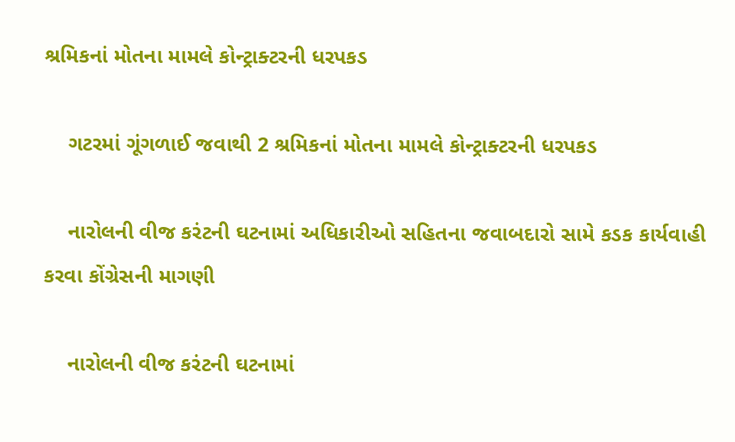શ્રમિકનાં મોતના મામલે કોન્ટ્રાક્ટરની ધરપકડ

    ગટરમાં ગૂંગળાઈ જવાથી 2 શ્રમિકનાં મોતના મામલે કોન્ટ્રાક્ટરની ધરપકડ

    નારોલની વીજ કરંટની ઘટનામાં અધિકારીઓ સહિતના જવાબદારો સામે કડક કાર્યવાહી કરવા કોંગ્રેસની માગણી

    નારોલની વીજ કરંટની ઘટનામાં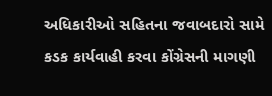અધિકારીઓ સહિતના જવાબદારો સામે કડક કાર્યવાહી કરવા કોંગ્રેસની માગણી